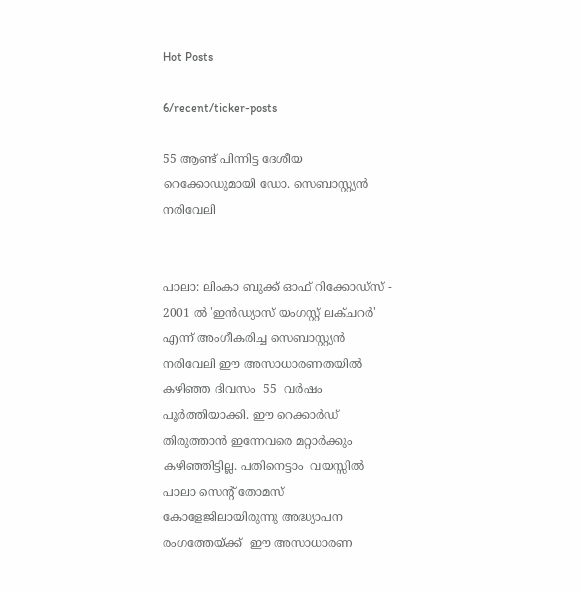Hot Posts

6/recent/ticker-posts

55 ആണ്ട് പിന്നിട്ട ദേശീയ റെക്കോഡുമായി ഡോ. സെബാസ്റ്റ്യന്‍ നരിവേലി


പാലാ: ലിംകാ ബുക്ക് ഓഫ് റിക്കോഡ്‌സ് - 2001 ല്‍ 'ഇന്‍ഡ്യാസ് യംഗസ്റ്റ് ലക്ചറര്‍' എന്ന് അംഗീകരിച്ച സെബാസ്റ്റ്യന്‍ നരിവേലി ഈ അസാധാരണതയില്‍ കഴിഞ്ഞ ദിവസം  55  വര്‍ഷം പൂർത്തിയാക്കി. ഈ റെക്കാർഡ്  തിരുത്താൻ ഇന്നേവരെ മറ്റാർക്കും കഴിഞ്ഞിട്ടില്ല. പതിനെട്ടാം  വയസ്സില്‍ പാലാ സെന്റ് തോമസ് കോളേജിലായിരുന്നു അദ്ധ്യാപന രംഗത്തേയ്ക്ക്  ഈ അസാധാരണ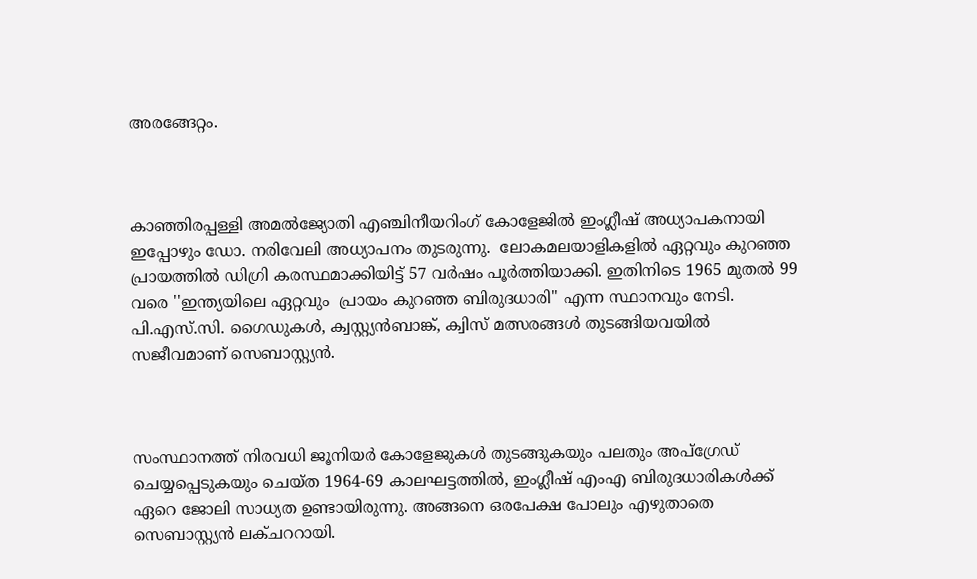അരങ്ങേറ്റം.



കാഞ്ഞിരപ്പള്ളി അമല്‍ജ്യോതി എഞ്ചിനീയറിംഗ് കോളേജില്‍ ഇംഗ്ലീഷ് അധ്യാപകനായി ഇപ്പോഴും ഡോ. നരിവേലി അധ്യാപനം തുടരുന്നു.  ലോകമലയാളികളില്‍ ഏറ്റവും കുറഞ്ഞ പ്രായത്തില്‍ ഡിഗ്രി കരസ്ഥമാക്കിയിട്ട് 57 വര്‍ഷം പൂര്‍ത്തിയാക്കി. ഇതിനിടെ 1965 മുതല്‍ 99 വരെ ''ഇന്ത്യയിലെ ഏറ്റവും  പ്രായം കുറഞ്ഞ ബിരുദധാരി'' എന്ന സ്ഥാനവും നേടി. പി.എസ്.സി. ഗൈഡുകള്‍, ക്വസ്റ്റ്യൻബാങ്ക്, ക്വിസ് മത്സരങ്ങള്‍ തുടങ്ങിയവയില്‍ സജീവമാണ് സെബാസ്റ്റ്യന്‍.



സംസ്ഥാനത്ത് നിരവധി ജൂനിയര്‍ കോളേജുകള്‍ തുടങ്ങുകയും പലതും അപ്‌ഗ്രേഡ് ചെയ്യപ്പെടുകയും ചെയ്ത 1964-69 കാലഘട്ടത്തില്‍, ഇംഗ്ലീഷ് എംഎ ബിരുദധാരികള്‍ക്ക് ഏറെ ജോലി സാധ്യത ഉണ്ടായിരുന്നു. അങ്ങനെ ഒരപേക്ഷ പോലും എഴുതാതെ സെബാസ്റ്റ്യന്‍ ലക്ചററായി.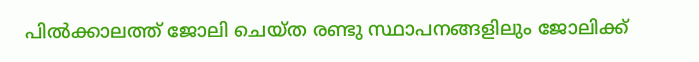പില്‍ക്കാലത്ത് ജോലി ചെയ്ത രണ്ടു സ്ഥാപനങ്ങളിലും ജോലിക്ക്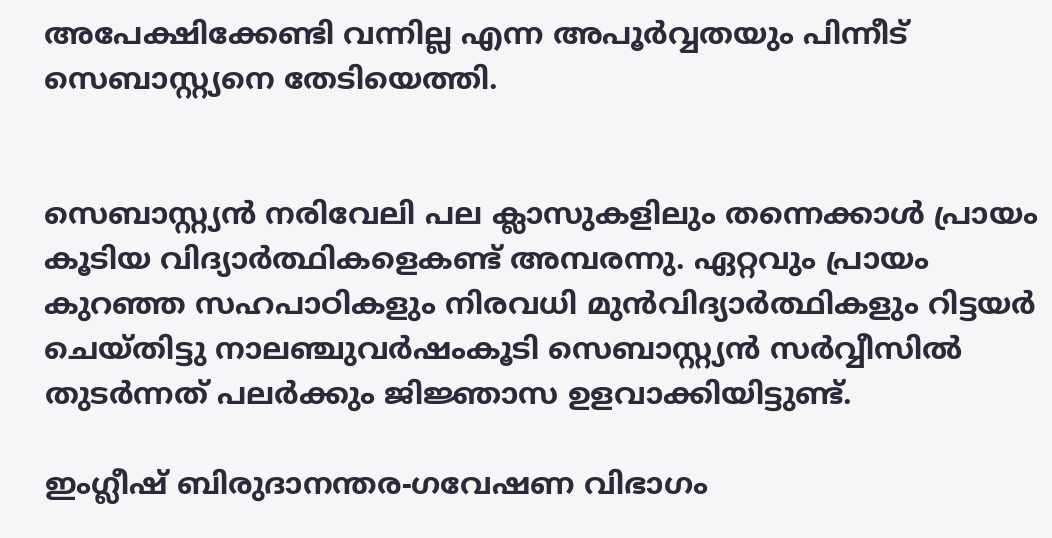അപേക്ഷിക്കേണ്ടി വന്നില്ല എന്ന അപൂര്‍വ്വതയും പിന്നീട് സെബാസ്റ്റ്യനെ തേടിയെത്തി.


സെബാസ്റ്റ്യന്‍ നരിവേലി പല ക്ലാസുകളിലും തന്നെക്കാള്‍ പ്രായം കൂടിയ വിദ്യാര്‍ത്ഥികളെകണ്ട് അമ്പരന്നു. ഏറ്റവും പ്രായം കുറഞ്ഞ സഹപാഠികളും നിരവധി മുന്‍വിദ്യാര്‍ത്ഥികളും റിട്ടയര്‍ ചെയ്തിട്ടു നാലഞ്ചുവര്‍ഷംകൂടി സെബാസ്റ്റ്യന്‍ സര്‍വ്വീസില്‍ തുടര്‍ന്നത് പലര്‍ക്കും ജിജ്ഞാസ ഉളവാക്കിയിട്ടുണ്ട്.

ഇംഗ്ലീഷ് ബിരുദാനന്തര-ഗവേഷണ വിഭാഗം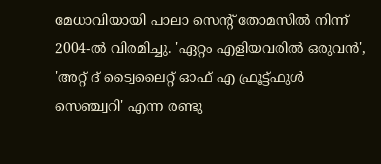മേധാവിയായി പാലാ സെന്റ് തോമസില്‍ നിന്ന് 2004-ല്‍ വിരമിച്ചു. 'ഏറ്റം എളിയവരില്‍ ഒരുവന്‍', 'അറ്റ് ദ് ട്വൈലൈറ്റ് ഓഫ് എ ഫ്രൂട്ട്ഫുൾ സെഞ്ച്വറി' എന്ന രണ്ടു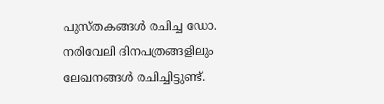പുസ്തകങ്ങള്‍ രചിച്ച ഡോ. നരിവേലി ദിനപത്രങ്ങളിലും ലേഖനങ്ങള്‍ രചിച്ചിട്ടുണ്ട്.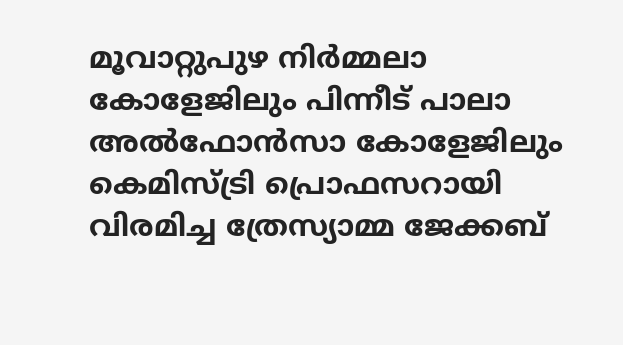മൂവാറ്റുപുഴ നിര്‍മ്മലാ കോളേജിലും പിന്നീട് പാലാ അല്‍ഫോന്‍സാ കോളേജിലും കെമിസ്ട്രി പ്രൊഫസറായി വിരമിച്ച ത്രേസ്യാമ്മ ജേക്കബ്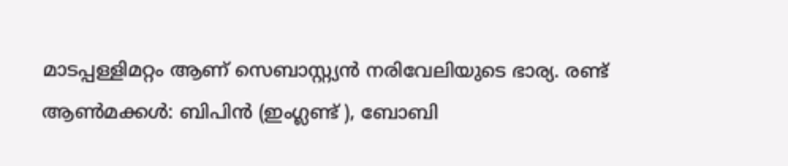മാടപ്പള്ളിമറ്റം ആണ് സെബാസ്റ്റ്യന്‍ നരിവേലിയുടെ ഭാര്യ. രണ്ട് ആണ്‍മക്കൾ: ബിപിന്‍ (ഇംഗ്ലണ്ട് ), ബോബി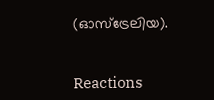(ഓസ്ട്രേലിയ).


Reactions